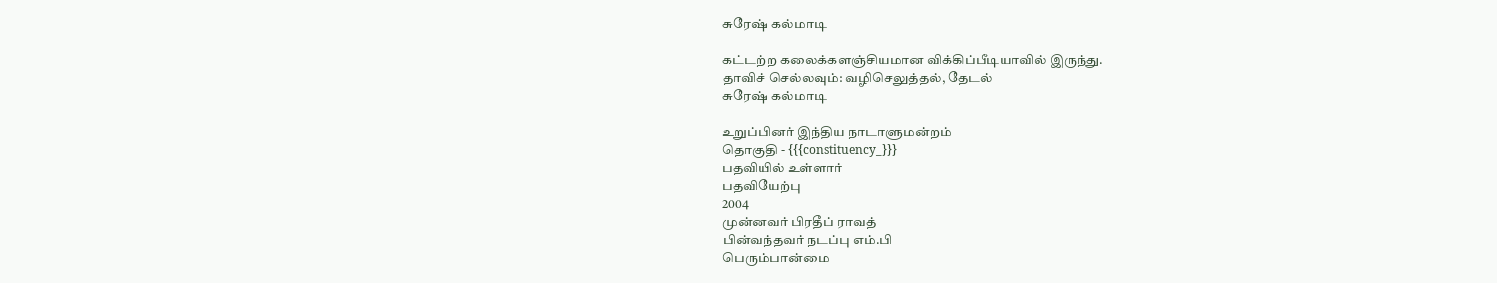சுரேஷ் கல்மாடி

கட்டற்ற கலைக்களஞ்சியமான விக்கிப்பீடியாவில் இருந்து.
தாவிச் செல்லவும்: வழிசெலுத்தல், தேடல்
சுரேஷ் கல்மாடி

உறுப்பினர் இந்திய நாடாளுமன்றம்
தொகுதி - {{{constituency_}}}
பதவியில் உள்ளார்
பதவியேற்பு
2004
முன்னவர் பிரதீப் ராவத்
பின்வந்தவர் நடப்பு எம்.பி
பெரும்பான்மை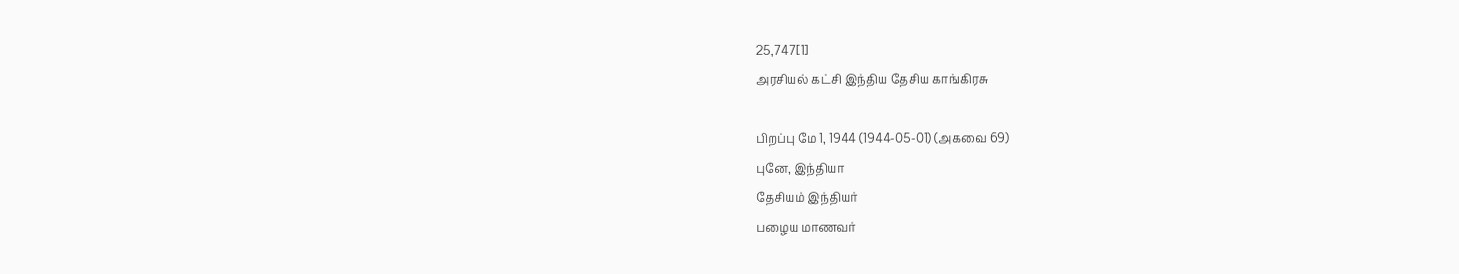25,747[1]
அரசியல் கட்சி இந்திய தேசிய காங்கிரசு

பிறப்பு மே 1, 1944 (1944-05-01) (அகவை 69)
புனே, இந்தியா
தேசியம் இந்தியர்
பழைய மாணவர்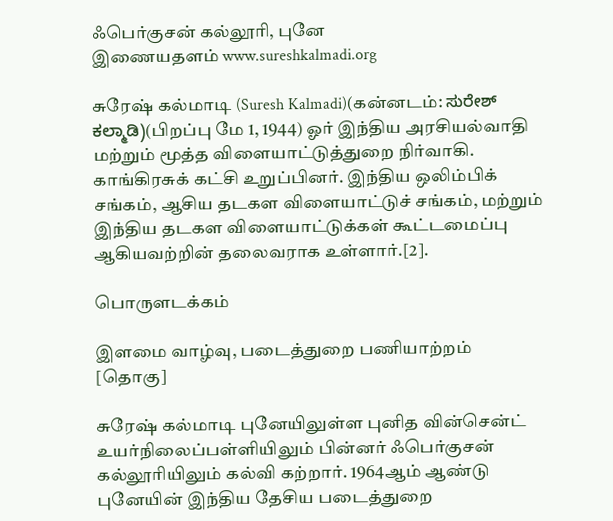ஃபெர்குசன் கல்லூரி, புனே
இணையதளம் www.sureshkalmadi.org

சுரேஷ் கல்மாடி (Suresh Kalmadi)(கன்னடம்: ಸುರೇಶ್ ಕಲ್ಮಾಡಿ)(பிறப்பு மே 1, 1944) ஓர் இந்திய அரசியல்வாதி மற்றும் மூத்த விளையாட்டுத்துறை நிர்வாகி. காங்கிரசுக் கட்சி உறுப்பினர். இந்திய ஒலிம்பிக் சங்கம், ஆசிய தடகள விளையாட்டுச் சங்கம், மற்றும் இந்திய தடகள விளையாட்டுக்கள் கூட்டமைப்பு ஆகியவற்றின் தலைவராக உள்ளார்.[2].

பொருளடக்கம்

இளமை வாழ்வு, படைத்துறை பணியாற்றம் [தொகு]

சுரேஷ் கல்மாடி புனேயிலுள்ள புனித வின்சென்ட் உயர்நிலைப்பள்ளியிலும் பின்னர் ஃபெர்குசன் கல்லூரியிலும் கல்வி கற்றார். 1964ஆம் ஆண்டு புனேயின் இந்திய தேசிய படைத்துறை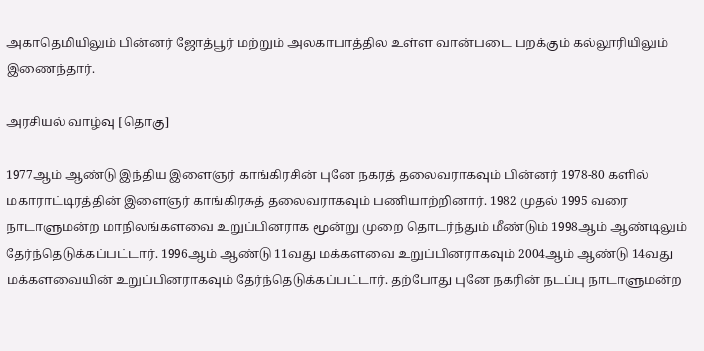அகாதெமியிலும் பின்னர் ஜோத்பூர் மற்றும் அலகாபாத்தில உள்ள வான்படை பறக்கும் கல்லூரியிலும் இணைந்தார்.

அரசியல் வாழ்வு [தொகு]

1977ஆம் ஆண்டு இந்திய இளைஞர் காங்கிரசின் புனே நகரத் தலைவராகவும் பின்னர் 1978-80 களில் மகாராட்டிரத்தின் இளைஞர் காங்கிரசுத் தலைவராகவும் பணியாற்றினார். 1982 முதல் 1995 வரை நாடாளுமன்ற மாநிலங்களவை உறுப்பினராக மூன்று முறை தொடர்ந்தும் மீண்டும் 1998ஆம் ஆண்டிலும் தேர்ந்தெடுக்கப்பட்டார். 1996ஆம் ஆண்டு 11வது மக்களவை உறுப்பினராகவும் 2004ஆம் ஆண்டு 14வது மக்களவையின் உறுப்பினராகவும் தேர்ந்தெடுக்கப்பட்டார். தற்போது புனே நகரின் நடப்பு நாடாளுமன்ற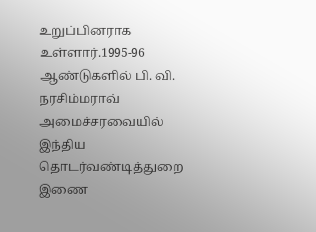உறுப்பினராக உள்ளார்.1995-96 ஆண்டுகளில் பி. வி. நரசிம்மராவ் அமைச்சரவையில் இந்திய தொடர்வண்டித்துறை இணை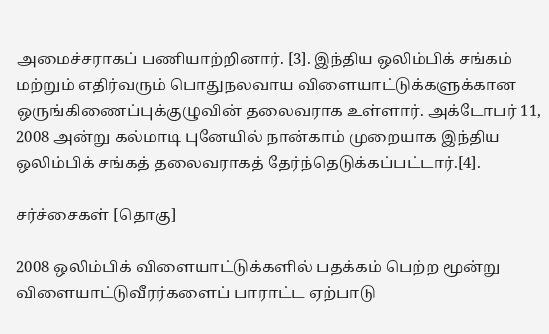அமைச்சராகப் பணியாற்றினார். [3]. இந்திய ஒலிம்பிக் சங்கம் மற்றும் எதிர்வரும் பொதுநலவாய விளையாட்டுக்களுக்கான ஒருங்கிணைப்புக்குழுவின் தலைவராக உள்ளார். அக்டோபர் 11, 2008 அன்று கல்மாடி புனேயில் நான்காம் முறையாக இந்திய ஒலிம்பிக் சங்கத் தலைவராகத் தேர்ந்தெடுக்கப்பட்டார்.[4].

சர்ச்சைகள் [தொகு]

2008 ஒலிம்பிக் விளையாட்டுக்களில் பதக்கம் பெற்ற மூன்று விளையாட்டுவீரர்களைப் பாராட்ட ஏற்பாடு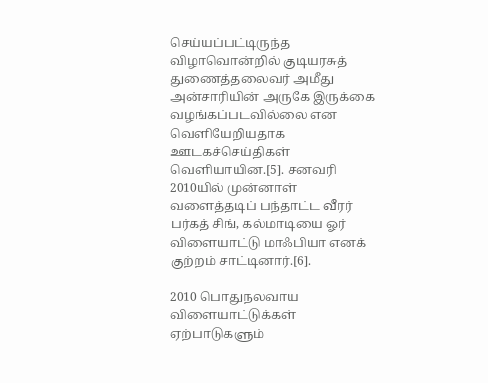செய்யப்பட்டிருந்த விழாவொன்றில் குடியரசுத் துணைத்தலைவர் அமீது அன்சாரியின் அருகே இருக்கை வழங்கப்படவில்லை என வெளியேறியதாக ஊடகச்செய்திகள் வெளியாயின.[5]. சனவரி 2010யில் முன்னாள் வளைத்தடிப் பந்தாட்ட வீரர் பர்கத் சிங், கல்மாடியை ஓர் விளையாட்டு மாஃபியா எனக் குற்றம் சாட்டினார்.[6].

2010 பொதுநலவாய விளையாட்டுக்கள் ஏற்பாடுகளும்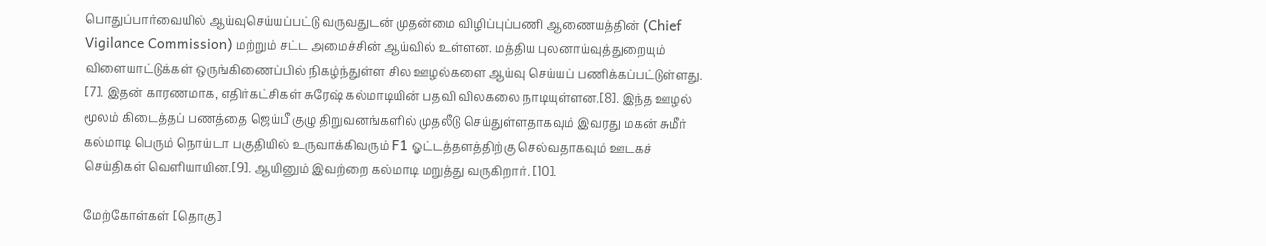பொதுப்பார்வையில் ஆய்வுசெய்யப்பட்டு வருவதுடன் முதன்மை விழிப்புப்பணி ஆணையத்தின் (Chief Vigilance Commission) மற்றும் சட்ட அமைச்சின் ஆய்வில் உள்ளன. மத்திய புலனாய்வுத்துறையும் விளையாட்டுக்கள் ஒருங்கிணைப்பில் நிகழ்ந்துள்ள சில ஊழல்களை ஆய்வு செய்யப் பணிக்கப்பட்டுள்ளது. [7]. இதன் காரணமாக, எதிர்கட்சிகள் சுரேஷ் கல்மாடியின் பதவி விலகலை நாடியுள்ளன.[8]. இந்த ஊழல் மூலம் கிடைத்தப் பணத்தை ஜெய்பீ குழு திறுவனங்களில் முதலீடு செய்துள்ளதாகவும் இவரது மகன் சுமீர் கல்மாடி பெரும் நொய்டா பகுதியில் உருவாக்கிவரும் F1 ஓட்டத்தளத்திற்கு செல்வதாகவும் ஊடகச் செய்திகள் வெளியாயின.[9]. ஆயினும் இவற்றை கல்மாடி மறுத்து வருகிறார். [10].

மேற்கோள்கள் [தொகு]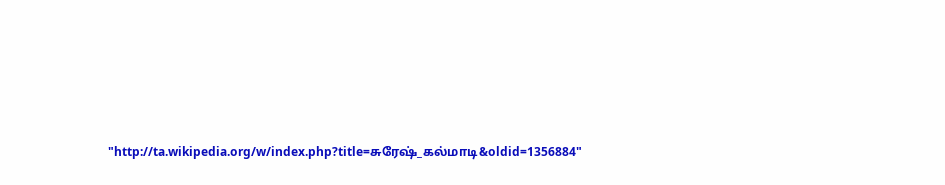"http://ta.wikipedia.org/w/index.php?title=சுரேஷ்_கல்மாடி&oldid=1356884"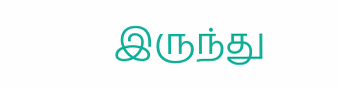இருந்து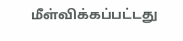மீள்விக்கப்பட்டது